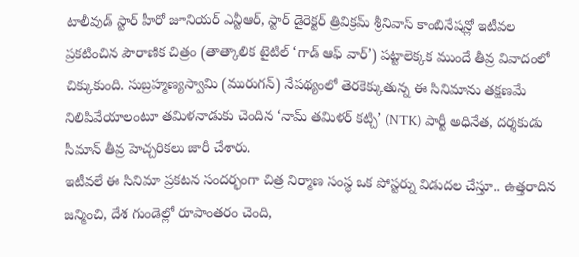టాలీవుడ్ స్టార్ హీరో జూనియర్ ఎన్టీఆర్, స్టార్ డైరెక్టర్ త్రివిక్రమ్ శ్రీనివాస్ కాంబినేషన్లో ఇటీవల ప్రకటించిన పౌరాణిక చిత్రం (తాత్కాలిక టైటిల్ ‘గాడ్ ఆఫ్ వార్’) పట్టాలెక్కక ముందే తీవ్ర వివాదంలో చిక్కుకుంది. సుబ్రహ్మణ్యస్వామి (మురుగన్) నేపథ్యంలో తెరకెక్కుతున్న ఈ సినిమాను తక్షణమే నిలిపివేయాలంటూ తమిళనాడుకు చెందిన ‘నామ్ తమిళర్ కట్చి’ (NTK) పార్టీ అధినేత, దర్శకుడు సీమాన్ తీవ్ర హెచ్చరికలు జారీ చేశారు.
ఇటీవలే ఈ సినిమా ప్రకటన సందర్భంగా చిత్ర నిర్మాణ సంస్థ ఒక పోస్టర్ను విడుదల చేస్తూ.. ఉత్తరాదిన జన్మించి, దేశ గుండెల్లో రూపాంతరం చెంది,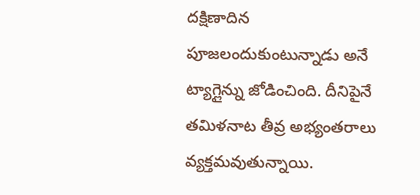దక్షిణాదిన పూజలందుకుంటున్నాడు అనే ట్యాగ్లైన్ను జోడించింది. దీనిపైనే తమిళనాట తీవ్ర అభ్యంతరాలు వ్యక్తమవుతున్నాయి.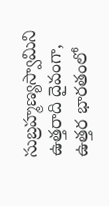సుబ్రహ్మణ్యస్వామిని ఉత్తరాది దైవంగా, ఉత్తర భారతంలో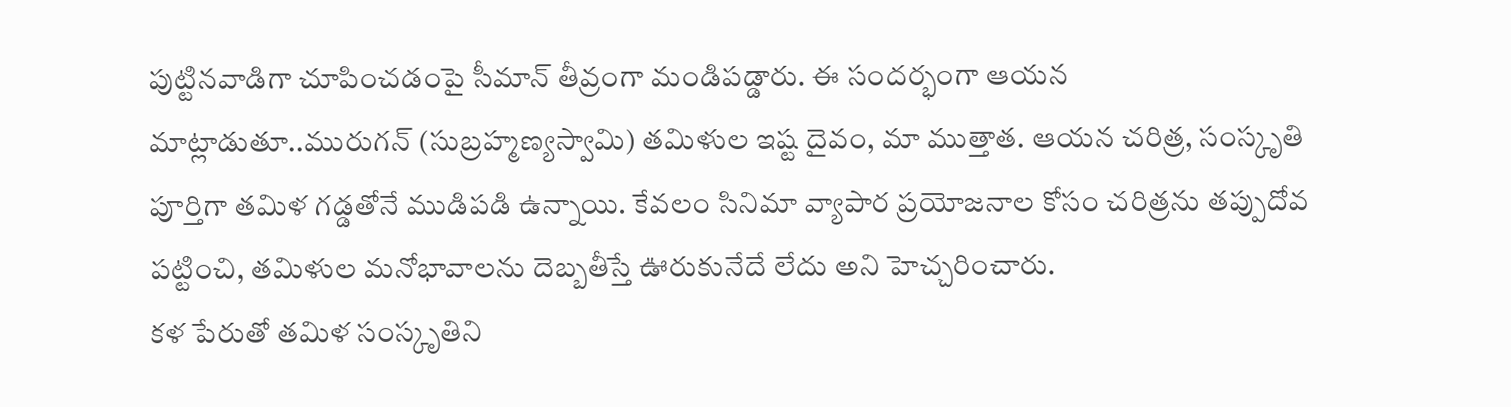పుట్టినవాడిగా చూపించడంపై సీమాన్ తీవ్రంగా మండిపడ్డారు. ఈ సందర్భంగా ఆయన మాట్లాడుతూ..మురుగన్ (సుబ్రహ్మణ్యస్వామి) తమిళుల ఇష్ట దైవం, మా ముత్తాత. ఆయన చరిత్ర, సంస్కృతి పూర్తిగా తమిళ గడ్డతోనే ముడిపడి ఉన్నాయి. కేవలం సినిమా వ్యాపార ప్రయోజనాల కోసం చరిత్రను తప్పుదోవ పట్టించి, తమిళుల మనోభావాలను దెబ్బతీస్తే ఊరుకునేదే లేదు అని హెచ్చరించారు.
కళ పేరుతో తమిళ సంస్కృతిని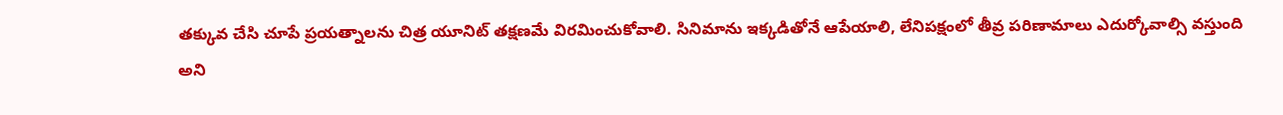తక్కువ చేసి చూపే ప్రయత్నాలను చిత్ర యూనిట్ తక్షణమే విరమించుకోవాలి. సినిమాను ఇక్కడితోనే ఆపేయాలి, లేనిపక్షంలో తీవ్ర పరిణామాలు ఎదుర్కోవాల్సి వస్తుంది అని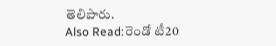తెలిపారు.
Also Read:రెండో టీ20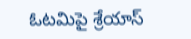ఓటమిపై శ్రేయాస్